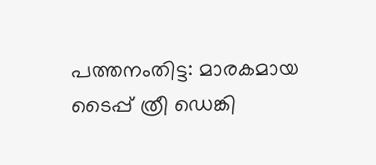പത്തനംതിട്ട: മാരകമായ ടൈപ്പ് ത്രീ ഡെങ്കി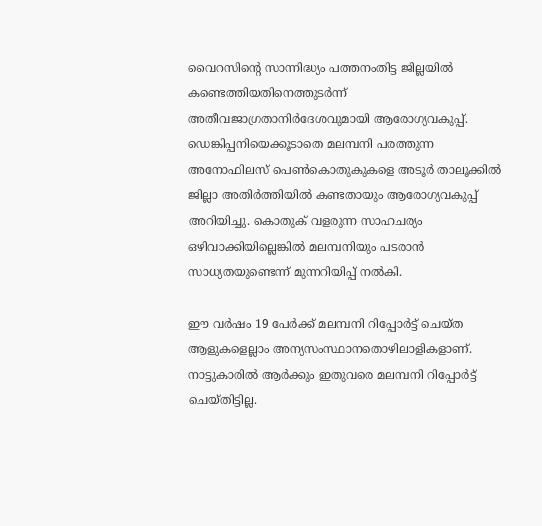വൈറസിന്റെ സാന്നിദ്ധ്യം പത്തനംതിട്ട ജില്ലയില്‍ കണ്ടെത്തിയതിനെത്തുടര്‍ന്ന് അതീവജാഗ്രതാനിര്‍ദേശവുമായി ആരോഗ്യവകുപ്പ്. ഡെങ്കിപ്പനിയെക്കൂടാതെ മലമ്പനി പരത്തുന്ന അനോഫിലസ് പെണ്‍കൊതുകുകളെ അടൂര്‍ താലൂക്കില്‍ ജില്ലാ അതിര്‍ത്തിയില്‍ കണ്ടതായും ആരോഗ്യവകുപ്പ് അറിയിച്ചു. കൊതുക് വളരുന്ന സാഹചര്യം ഒഴിവാക്കിയില്ലെങ്കില്‍ മലമ്പനിയും പടരാന്‍ സാധ്യതയുണ്ടെന്ന് മുന്നറിയിപ്പ് നല്‍കി.

ഈ വര്‍ഷം 19 പേര്‍ക്ക് മലമ്പനി റിപ്പോര്‍ട്ട് ചെയ്ത ആളുകളെല്ലാം അന്യസംസ്ഥാനതൊഴിലാളികളാണ്. നാട്ടുകാരില്‍ ആര്‍ക്കും ഇതുവരെ മലമ്പനി റിപ്പോര്‍ട്ട് ചെയ്തിട്ടില്ല.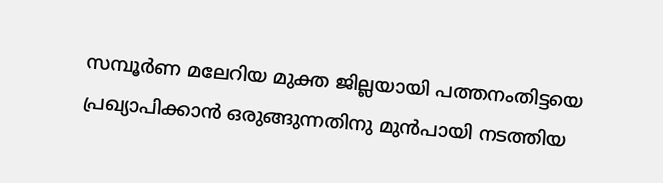സമ്പൂര്‍ണ മലേറിയ മുക്ത ജില്ലയായി പത്തനംതിട്ടയെ പ്രഖ്യാപിക്കാന്‍ ഒരുങ്ങുന്നതിനു മുന്‍പായി നടത്തിയ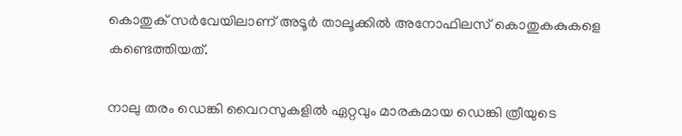കൊതുക് സര്‍വേയിലാണ് അടൂര്‍ താലൂക്കില്‍ അനോഫിലസ് കൊതുകകുകളെ കണ്ടെത്തിയത്.

നാലു തരം ഡെങ്കി വൈറസുകളില്‍ ഏറ്റവും മാരകമായ ഡെങ്കി ത്രീയുടെ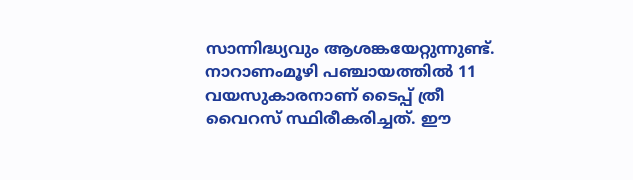സാന്നിദ്ധ്യവും ആശങ്കയേറ്റുന്നുണ്ട്. നാറാണംമൂഴി പഞ്ചായത്തില്‍ 11 വയസുകാരനാണ് ടൈപ്പ് ത്രീ വൈറസ് സ്ഥിരീകരിച്ചത്. ഈ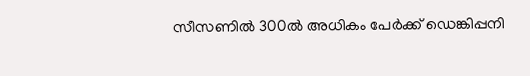സീസണില്‍ 300ല്‍ അധികം പേര്‍ക്ക് ഡെങ്കിപ്പനി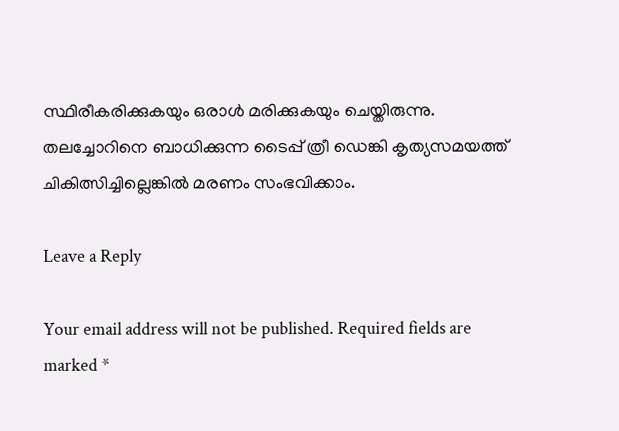സ്ഥിരീകരിക്കുകയും ഒരാള്‍ മരിക്കുകയും ചെയ്തിരുന്നു. തലച്ചോറിനെ ബാധിക്കുന്ന ടൈപ്പ് ത്രീ ഡെങ്കി കൃത്യസമയത്ത് ചികിത്സിച്ചില്ലെങ്കില്‍ മരണം സംഭവിക്കാം.

Leave a Reply

Your email address will not be published. Required fields are marked *